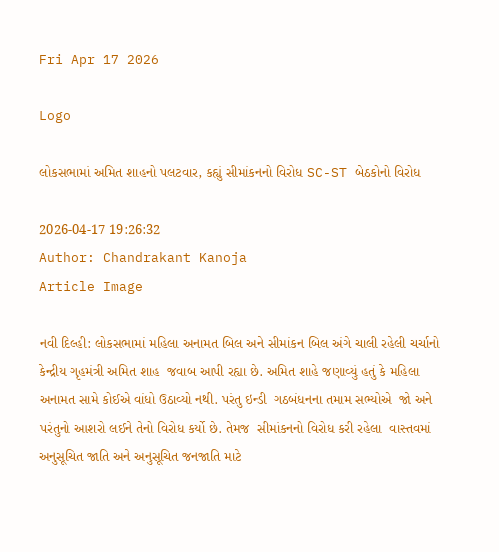Fri Apr 17 2026

Logo

લોકસભામાં અમિત શાહનો પલટવાર, કહ્યું સીમાંકનનો વિરોધ SC-ST બેઠકોનો વિરોધ

2026-04-17 19:26:32
Author: Chandrakant Kanoja
Article Image

નવી દિલ્હી: લોકસભામાં મહિલા અનામત બિલ અને સીમાંકન બિલ અંગે ચાલી રહેલી ચર્ચાનો કેન્દ્રીય ગૃહમંત્રી અમિત શાહ  જવાબ આપી રહ્યા છે. અમિત શાહે જણાવ્યું હતું કે મહિલા અનામત સામે કોઈએ વાંધો ઉઠાવ્યો નથી. પરંતુ ઇન્ડી  ગઠબંધનના તમામ સભ્યોએ  જો અને પરંતુનો આશરો લઈને તેનો વિરોધ કર્યો છે. તેમજ  સીમાંકનનો વિરોધ કરી રહેલા  વાસ્તવમાં અનુસૂચિત જાતિ અને અનુસૂચિત જનજાતિ માટે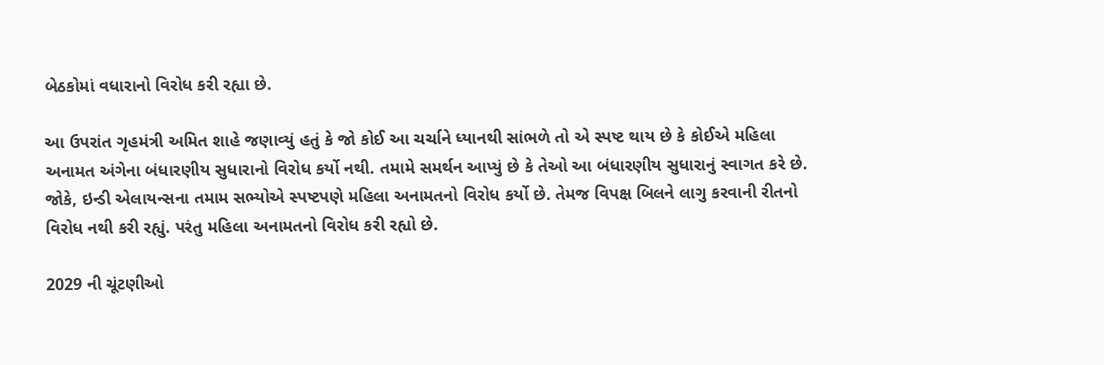બેઠકોમાં વધારાનો વિરોધ કરી રહ્યા છે.

આ ઉપરાંત ગૃહમંત્રી અમિત શાહે જણાવ્યું હતું કે જો કોઈ આ ચર્ચાને ધ્યાનથી સાંભળે તો એ સ્પષ્ટ થાય છે કે કોઈએ મહિલા અનામત અંગેના બંધારણીય સુધારાનો વિરોધ કર્યો નથી. તમામે સમર્થન આપ્યું છે કે તેઓ આ બંધારણીય સુધારાનું સ્વાગત કરે છે. જોકે, ઇન્ડી એલાયન્સના તમામ સભ્યોએ સ્પષ્ટપણે મહિલા અનામતનો વિરોધ કર્યો છે. તેમજ વિપક્ષ બિલને લાગુ કરવાની રીતનો વિરોધ નથી કરી રહ્યું. પરંતુ મહિલા અનામતનો વિરોધ કરી રહ્યો છે.

2029 ની ચૂંટણીઓ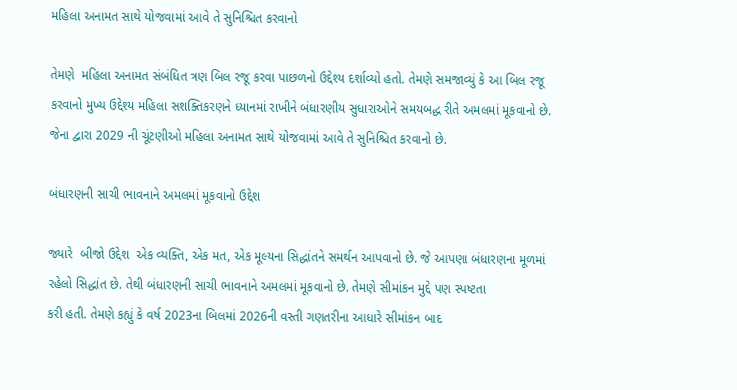મહિલા અનામત સાથે યોજવામાં આવે તે સુનિશ્ચિત કરવાનો

તેમણે  મહિલા અનામત સંબંધિત ત્રણ બિલ રજૂ કરવા પાછળનો ઉદ્દેશ્ય દર્શાવ્યો હતો. તેમણે સમજાવ્યું કે આ બિલ રજૂ કરવાનો મુખ્ય ઉદ્દેશ્ય મહિલા સશક્તિકરણને ધ્યાનમાં રાખીને બંધારણીય સુધારાઓને સમયબદ્ધ રીતે અમલમાં મૂકવાનો છે. જેના દ્વારા 2029 ની ચૂંટણીઓ મહિલા અનામત સાથે યોજવામાં આવે તે સુનિશ્ચિત કરવાનો છે.

બંધારણની સાચી ભાવનાને અમલમાં મૂકવાનો ઉદ્દેશ

જ્યારે  બીજો ઉદ્દેશ  એક વ્યક્તિ, એક મત, એક મૂલ્યના સિદ્ધાંતને સમર્થન આપવાનો છે. જે આપણા બંધારણના મૂળમાં રહેલો સિદ્ધાંત છે. તેથી બંધારણની સાચી ભાવનાને અમલમાં મૂકવાનો છે. તેમણે સીમાંકન મુદ્દે પણ સ્પષ્ટતા
કરી હતી. તેમણે કહ્યું કે વર્ષ 2023ના બિલમાં 2026ની વસ્તી ગણતરીના આધારે સીમાંકન બાદ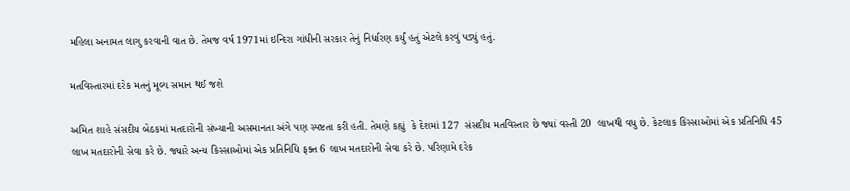મહિલા અનામત લાગુ કરવાની વાત છે. તેમજ વર્ષ 1971માં ઇન્દિરા ગાંધીની સરકાર તેનું નિર્ધારણ કર્યું હતું એટલે કરવું પડ્યું હતું.

મતવિસ્તારમાં દરેક મતનું મૂલ્ય સમાન થઈ જશે

અમિત શાહે સંસદીય બેઠકમાં મતદારોની સંખ્યાની અસમાનતા અંગે પણ સ્પષ્ટતા કરી હતી. તેમણે કહ્યું  કે દેશમાં 127  સંસદીય મતવિસ્તાર છે જ્યાં વસ્તી 20  લાખથી વધુ છે. કેટલાક કિસ્સાઓમાં એક પ્રતિનિધિ 45 લાખ મતદારોની સેવા કરે છે. જ્યારે અન્ય કિસ્સાઓમાં એક પ્રતિનિધિ ફક્ત 6 લાખ મતદારોની સેવા કરે છે. પરિણામે દરેક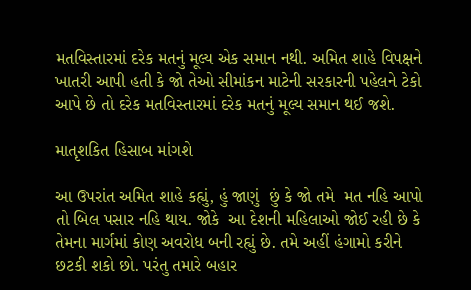મતવિસ્તારમાં દરેક મતનું મૂલ્ય એક સમાન નથી. અમિત શાહે વિપક્ષને ખાતરી આપી હતી કે જો તેઓ સીમાંકન માટેની સરકારની પહેલને ટેકો આપે છે તો દરેક મતવિસ્તારમાં દરેક મતનું મૂલ્ય સમાન થઈ જશે.

માતૃશકિત હિસાબ માંગશે

આ ઉપરાંત અમિત શાહે કહ્યું, હું જાણું  છું કે જો તમે  મત નહિ આપો તો બિલ પસાર નહિ થાય. જોકે  આ દેશની મહિલાઓ જોઈ રહી છે કે તેમના માર્ગમાં કોણ અવરોધ બની રહ્યું છે. તમે અહીં હંગામો કરીને છટકી શકો છો. પરંતુ તમારે બહાર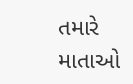તમારે  માતાઓ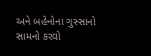અને બહેનોના ગુસ્સાનો સામનો કરવો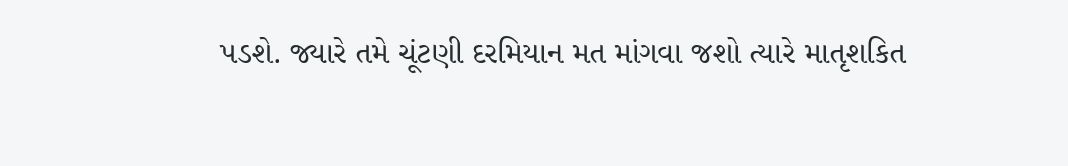પડશે. જ્યારે તમે ચૂંટણી દરમિયાન મત માંગવા જશો ત્યારે માતૃશકિત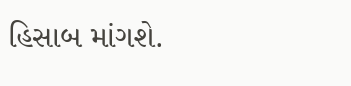હિસાબ માંગશે.